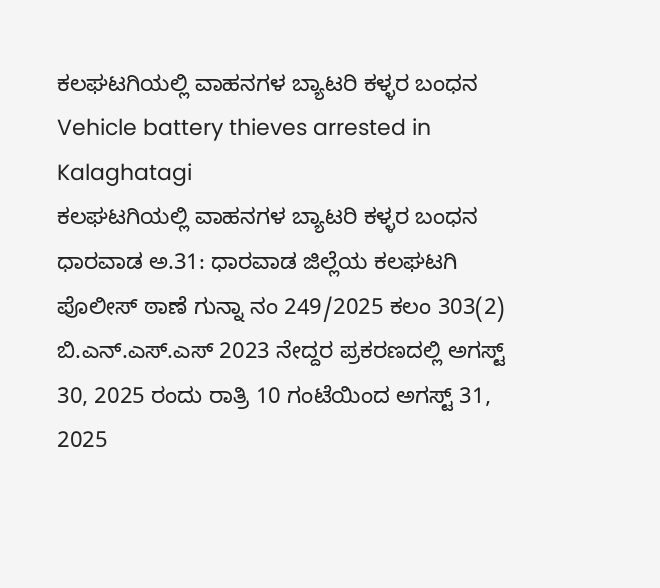ಕಲಘಟಗಿಯಲ್ಲಿ ವಾಹನಗಳ ಬ್ಯಾಟರಿ ಕಳ್ಳರ ಬಂಧನ
Vehicle battery thieves arrested in Kalaghatagi
ಕಲಘಟಗಿಯಲ್ಲಿ ವಾಹನಗಳ ಬ್ಯಾಟರಿ ಕಳ್ಳರ ಬಂಧನ
ಧಾರವಾಡ ಅ.31: ಧಾರವಾಡ ಜಿಲ್ಲೆಯ ಕಲಘಟಗಿ ಪೊಲೀಸ್ ಠಾಣೆ ಗುನ್ನಾ ನಂ 249/2025 ಕಲಂ 303(2) ಬಿ.ಎನ್.ಎಸ್.ಎಸ್ 2023 ನೇದ್ದರ ಪ್ರಕರಣದಲ್ಲಿ ಅಗಸ್ಟ್ 30, 2025 ರಂದು ರಾತ್ರಿ 10 ಗಂಟೆಯಿಂದ ಅಗಸ್ಟ್ 31, 2025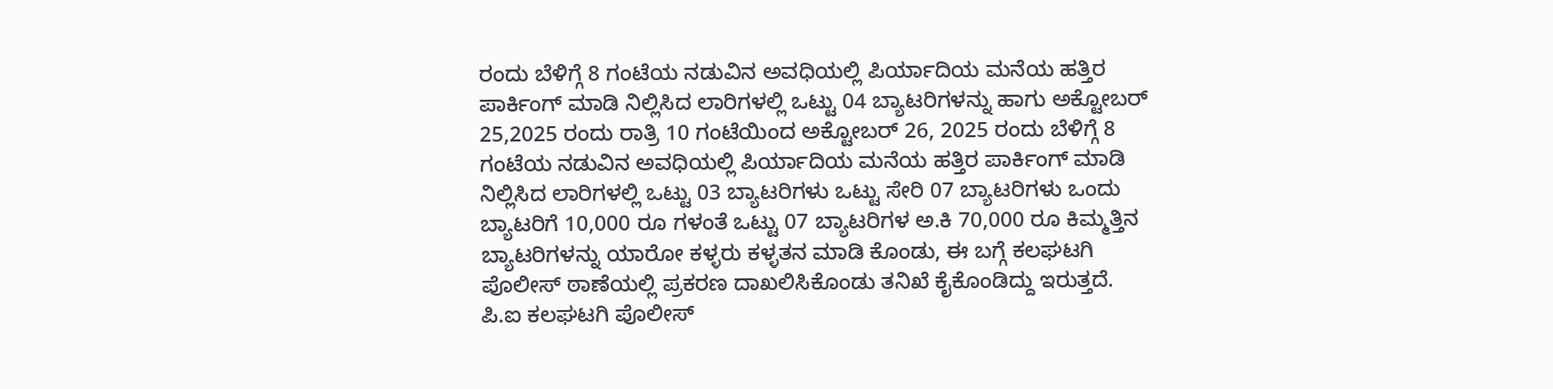ರಂದು ಬೆಳಿಗ್ಗೆ 8 ಗಂಟೆಯ ನಡುವಿನ ಅವಧಿಯಲ್ಲಿ ಪಿರ್ಯಾದಿಯ ಮನೆಯ ಹತ್ತಿರ ಪಾರ್ಕಿಂಗ್ ಮಾಡಿ ನಿಲ್ಲಿಸಿದ ಲಾರಿಗಳಲ್ಲಿ ಒಟ್ಟು 04 ಬ್ಯಾಟರಿಗಳನ್ನು ಹಾಗು ಅಕ್ಟೋಬರ್ 25,2025 ರಂದು ರಾತ್ರಿ 10 ಗಂಟೆಯಿಂದ ಅಕ್ಟೋಬರ್ 26, 2025 ರಂದು ಬೆಳಿಗ್ಗೆ 8 ಗಂಟೆಯ ನಡುವಿನ ಅವಧಿಯಲ್ಲಿ ಪಿರ್ಯಾದಿಯ ಮನೆಯ ಹತ್ತಿರ ಪಾರ್ಕಿಂಗ್ ಮಾಡಿ ನಿಲ್ಲಿಸಿದ ಲಾರಿಗಳಲ್ಲಿ ಒಟ್ಟು 03 ಬ್ಯಾಟರಿಗಳು ಒಟ್ಟು ಸೇರಿ 07 ಬ್ಯಾಟರಿಗಳು ಒಂದು ಬ್ಯಾಟರಿಗೆ 10,000 ರೂ ಗಳಂತೆ ಒಟ್ಟು 07 ಬ್ಯಾಟರಿಗಳ ಅ.ಕಿ 70,000 ರೂ ಕಿಮ್ಮತ್ತಿನ ಬ್ಯಾಟರಿಗಳನ್ನು ಯಾರೋ ಕಳ್ಳರು ಕಳ್ಳತನ ಮಾಡಿ ಕೊಂಡು, ಈ ಬಗ್ಗೆ ಕಲಘಟಗಿ ಪೊಲೀಸ್ ಠಾಣೆಯಲ್ಲಿ ಪ್ರಕರಣ ದಾಖಲಿಸಿಕೊಂಡು ತನಿಖೆ ಕೈಕೊಂಡಿದ್ದು ಇರುತ್ತದೆ.
ಪಿ.ಐ ಕಲಘಟಗಿ ಪೊಲೀಸ್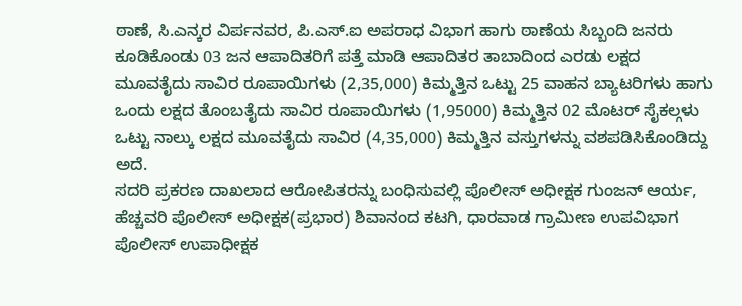ಠಾಣೆ, ಸಿ.ಎನ್ಕರ ವಿರ್ಪನವರ, ಪಿ.ಎಸ್.ಐ ಅಪರಾಧ ವಿಭಾಗ ಹಾಗು ಠಾಣೆಯ ಸಿಬ್ಬಂದಿ ಜನರು ಕೂಡಿಕೊಂಡು 03 ಜನ ಆಪಾದಿತರಿಗೆ ಪತ್ತೆ ಮಾಡಿ ಆಪಾದಿತರ ತಾಬಾದಿಂದ ಎರಡು ಲಕ್ಷದ ಮೂವತೈದು ಸಾವಿರ ರೂಪಾಯಿಗಳು (2,35,000) ಕಿಮ್ಮತ್ತಿನ ಒಟ್ಟು 25 ವಾಹನ ಬ್ಯಾಟರಿಗಳು ಹಾಗು ಒಂದು ಲಕ್ಷದ ತೊಂಬತೈದು ಸಾವಿರ ರೂಪಾಯಿಗಳು (1,95000) ಕಿಮ್ಮತ್ತಿನ 02 ಮೊಟರ್ ಸೈಕಲ್ಗಳು ಒಟ್ಟು ನಾಲ್ಕು ಲಕ್ಷದ ಮೂವತೈದು ಸಾವಿರ (4,35,000) ಕಿಮ್ಮತ್ತಿನ ವಸ್ತುಗಳನ್ನು ವಶಪಡಿಸಿಕೊಂಡಿದ್ದು ಅದೆ.
ಸದರಿ ಪ್ರಕರಣ ದಾಖಲಾದ ಆರೋಪಿತರನ್ನು ಬಂಧಿಸುವಲ್ಲಿ ಪೊಲೀಸ್ ಅಧೀಕ್ಷಕ ಗುಂಜನ್ ಆರ್ಯ, ಹೆಚ್ಚವರಿ ಪೊಲೀಸ್ ಅಧೀಕ್ಷಕ(ಪ್ರಭಾರ) ಶಿವಾನಂದ ಕಟಗಿ, ಧಾರವಾಡ ಗ್ರಾಮೀಣ ಉಪವಿಭಾಗ ಪೊಲೀಸ್ ಉಪಾಧೀಕ್ಷಕ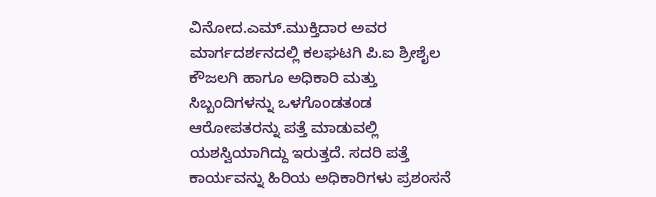ವಿನೋದ.ಎಮ್.ಮುಕ್ತಿದಾರ ಅವರ ಮಾರ್ಗದರ್ಶನದಲ್ಲಿ ಕಲಘಟಗಿ ಪಿ.ಐ ಶ್ರೀಶೈಲ ಕೌಜಲಗಿ ಹಾಗೂ ಅಧಿಕಾರಿ ಮತ್ತು ಸಿಬ್ಬಂದಿಗಳನ್ನು ಒಳಗೊಂಡತಂಡ ಆರೋಪತರನ್ನು ಪತ್ತೆ ಮಾಡುವಲ್ಲಿ ಯಶಸ್ವಿಯಾಗಿದ್ದು ಇರುತ್ತದೆ. ಸದರಿ ಪತ್ತೆ ಕಾರ್ಯವನ್ನು ಹಿರಿಯ ಅಧಿಕಾರಿಗಳು ಪ್ರಶಂಸನೆ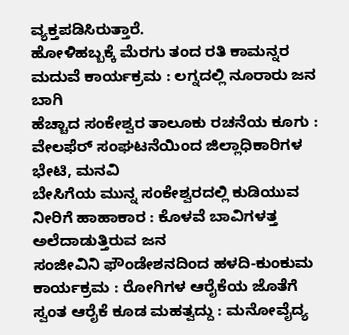ವ್ಯಕ್ತಪಡಿಸಿರುತ್ತಾರೆ.
ಹೋಳಿಹಬ್ಬಕ್ಕೆ ಮೆರಗು ತಂದ ರತಿ ಕಾಮನ್ನರ ಮದುವೆ ಕಾರ್ಯಕ್ರಮ : ಲಗ್ನದಲ್ಲಿ ನೂರಾರು ಜನ ಬಾಗಿ
ಹೆಚ್ಚಾದ ಸಂಕೇಶ್ವರ ತಾಲೂಕು ರಚನೆಯ ಕೂಗು : ವೇಲಫೆರ್ ಸಂಘಟನೆಯಿಂದ ಜಿಲ್ಲಾಧಿಕಾರಿಗಳ ಭೇಟಿ, ಮನವಿ
ಬೇಸಿಗೆಯ ಮುನ್ನ ಸಂಕೇಶ್ವರದಲ್ಲಿ ಕುಡಿಯುವ ನೀರಿಗೆ ಹಾಹಾಕಾರ : ಕೊಳವೆ ಬಾವಿಗಳತ್ತ ಅಲೆದಾಡುತ್ತಿರುವ ಜನ
ಸಂಜೀವಿನಿ ಫೌಂಡೇಶನದಿಂದ ಹಳದಿ-ಕುಂಕುಮ ಕಾರ್ಯಕ್ರಮ : ರೋಗಿಗಳ ಆರೈಕೆಯ ಜೊತೆಗೆ ಸ್ವಂತ ಆರೈಕೆ ಕೂಡ ಮಹತ್ವದ್ದು : ಮನೋವೈದ್ಯ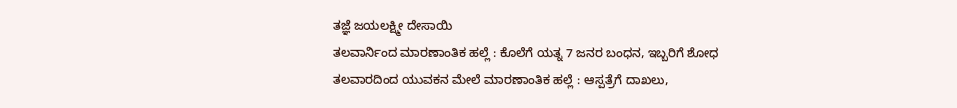ತಜ್ಞೆ ಜಯಲಕ್ಷ್ಮೀ ದೇಸಾಯಿ
ತಲವಾರ್ನಿಂದ ಮಾರಣಾಂತಿಕ ಹಲ್ಲೆ : ಕೊಲೆಗೆ ಯತ್ನ 7 ಜನರ ಬಂಧನ, ಇಬ್ಬರಿಗೆ ಶೋಧ
ತಲವಾರದಿಂದ ಯುವಕನ ಮೇಲೆ ಮಾರಣಾಂತಿಕ ಹಲ್ಲೆ : ಆಸ್ಪತ್ರೆಗೆ ದಾಖಲು,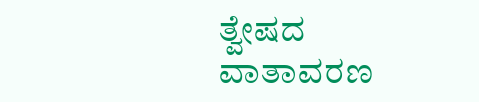ತ್ವೇಷದ ವಾತಾವರಣ